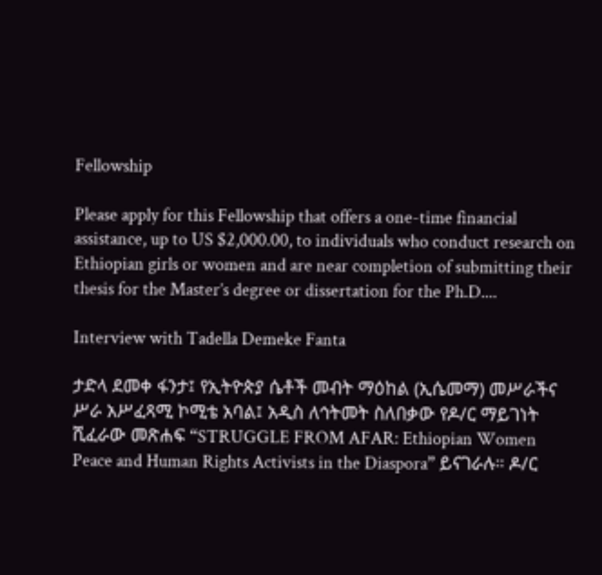Fellowship

Please apply for this Fellowship that offers a one-time financial assistance, up to US $2,000.00, to individuals who conduct research on Ethiopian girls or women and are near completion of submitting their thesis for the Master’s degree or dissertation for the Ph.D....

Interview with Tadella Demeke Fanta

ታድላ ደመቀ ፋንታ፤ የኢትዮጵያ ሴቶች መብት ማዕከል (ኢሴመማ) መሥራችና ሥራ አሥፈጻሚ ኮሚቴ አባል፤ አዲስ ለኅትመት ስለበቃው የዶ/ር ማይገነት ሺፈራው መጽሐፍ “STRUGGLE FROM AFAR: Ethiopian Women Peace and Human Rights Activists in the Diaspora” ይናገራሉ። ዶ/ር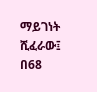ማይገነት ሺፈራው፤ በ68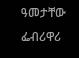ዓመታቸው ፌብሪዋሪ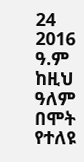24 2016 ዓ.ም ከዚህ ዓለም በሞት የተለዩ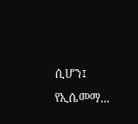ሲሆን፤ የኢሴመማ...